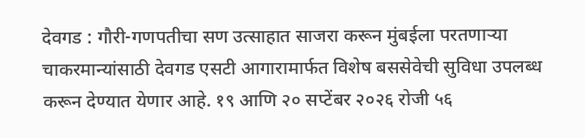देवगड : गौरी-गणपतीचा सण उत्साहात साजरा करून मुंबईला परतणाऱ्या चाकरमान्यांसाठी देवगड एसटी आगारामार्फत विशेष बससेवेची सुविधा उपलब्ध करून देण्यात येणार आहे. १९ आणि २० सप्टेंबर २०२६ रोजी ५६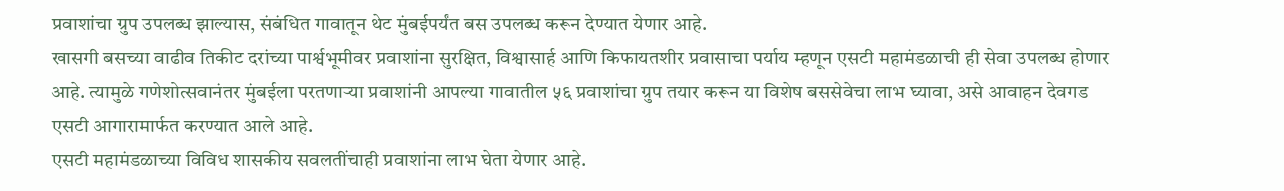प्रवाशांचा ग्रुप उपलब्ध झाल्यास, संबंधित गावातून थेट मुंबईपर्यंत बस उपलब्ध करून देण्यात येणार आहे.
खासगी बसच्या वाढीव तिकीट दरांच्या पार्श्वभूमीवर प्रवाशांना सुरक्षित, विश्वासार्ह आणि किफायतशीर प्रवासाचा पर्याय म्हणून एसटी महामंडळाची ही सेवा उपलब्ध होणार आहे. त्यामुळे गणेशोत्सवानंतर मुंबईला परतणाऱ्या प्रवाशांनी आपल्या गावातील ५६ प्रवाशांचा ग्रुप तयार करून या विशेष बससेवेचा लाभ घ्यावा, असे आवाहन देवगड एसटी आगारामार्फत करण्यात आले आहे.
एसटी महामंडळाच्या विविध शासकीय सवलतींचाही प्रवाशांना लाभ घेता येणार आहे.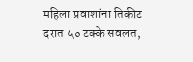महिला प्रवाशांना तिकीट दरात ५० टक्के सवलत,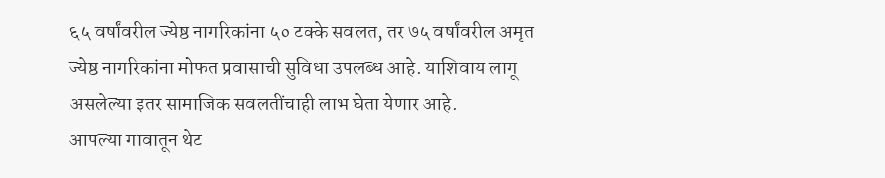६५ वर्षांवरील ज्येष्ठ नागरिकांना ५० टक्के सवलत, तर ७५ वर्षांवरील अमृत ज्येष्ठ नागरिकांना मोफत प्रवासाची सुविधा उपलब्ध आहे. याशिवाय लागू असलेल्या इतर सामाजिक सवलतींचाही लाभ घेता येणार आहे.
आपल्या गावातून थेट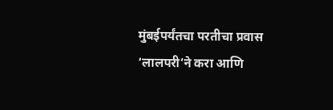मुंबईपर्यंतचा परतीचा प्रवास ‘लालपरी’ने करा आणि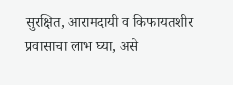सुरक्षित, आरामदायी व किफायतशीर प्रवासाचा लाभ घ्या, असे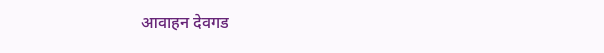आवाहन देवगड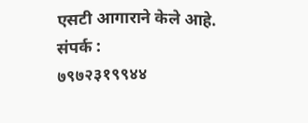एसटी आगाराने केले आहे.
संपर्क :
७९७२३१९९४४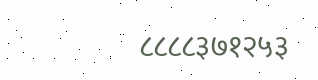८८८८३७१२५३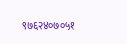९७६२४०७०५१